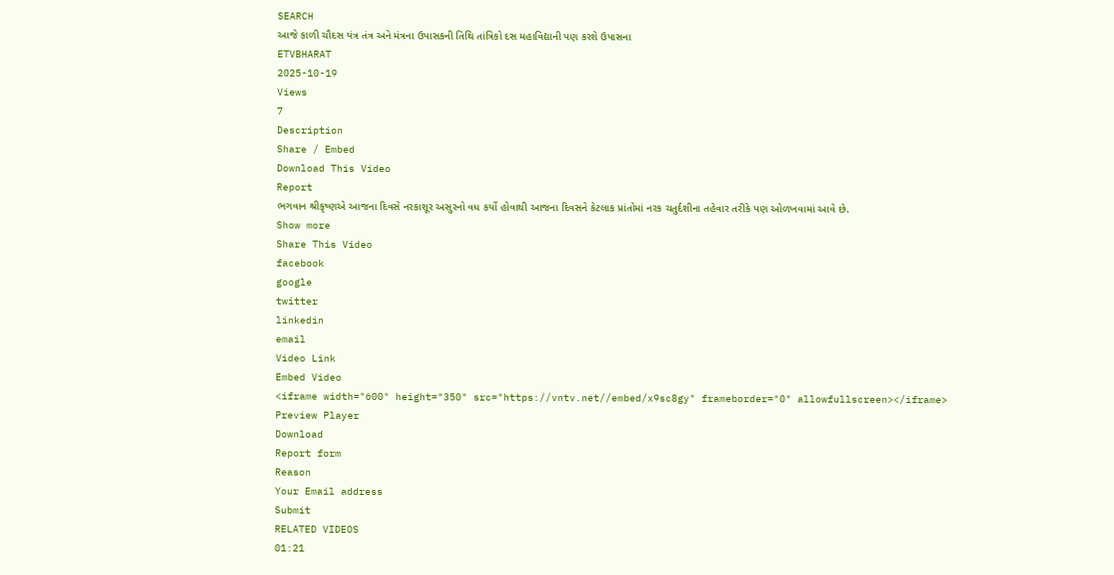SEARCH
આજે કાળી ચૌદસ યંત્ર તંત્ર અને મંત્રના ઉપાસકની તિથિ તાંત્રિકો દસ મહાવિદ્યાની પણ કરશે ઉપાસના
ETVBHARAT
2025-10-19
Views
7
Description
Share / Embed
Download This Video
Report
ભગવાન શ્રીકૃષ્ણએ આજના દિવસે નરકાશૂર અસુરનો વધ કર્યો હોવાથી આજના દિવસને કેટલાક પ્રાંતોમાં નરક ચતુર્દશીના તહેવાર તરીકે પણ ઓળખવામાં આવે છે.
Show more
Share This Video
facebook
google
twitter
linkedin
email
Video Link
Embed Video
<iframe width="600" height="350" src="https://vntv.net//embed/x9sc8gy" frameborder="0" allowfullscreen></iframe>
Preview Player
Download
Report form
Reason
Your Email address
Submit
RELATED VIDEOS
01:21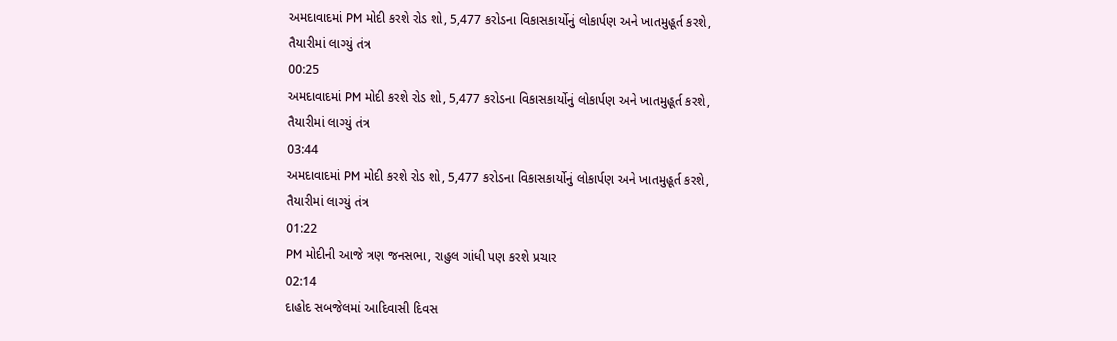અમદાવાદમાં PM મોદી કરશે રોડ શો, 5,477 કરોડના વિકાસકાર્યોનું લોકાર્પણ અને ખાતમુહૂર્ત કરશે, તૈયારીમાં લાગ્યું તંત્ર
00:25
અમદાવાદમાં PM મોદી કરશે રોડ શો, 5,477 કરોડના વિકાસકાર્યોનું લોકાર્પણ અને ખાતમુહૂર્ત કરશે, તૈયારીમાં લાગ્યું તંત્ર
03:44
અમદાવાદમાં PM મોદી કરશે રોડ શો, 5,477 કરોડના વિકાસકાર્યોનું લોકાર્પણ અને ખાતમુહૂર્ત કરશે, તૈયારીમાં લાગ્યું તંત્ર
01:22
PM મોદીની આજે ત્રણ જનસભા, રાહુલ ગાંધી પણ કરશે પ્રચાર
02:14
દાહોદ સબજેલમાં આદિવાસી દિવસ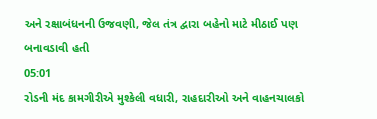અને રક્ષાબંધનની ઉજવણી, જેલ તંત્ર દ્વારા બહેનો માટે મીઠાઈ પણ બનાવડાવી હતી
05:01
રોડની મંદ કામગીરીએ મુશ્કેલી વધારી, રાહદારીઓ અને વાહનચાલકો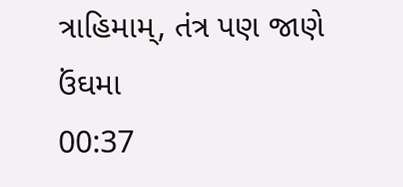ત્રાહિમામ્, તંત્ર પણ જાણે ઉંઘમા
00:37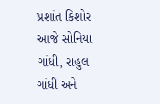પ્રશાંત કિશોર આજે સોનિયા ગાંધી, રાહુલ ગાંધી અને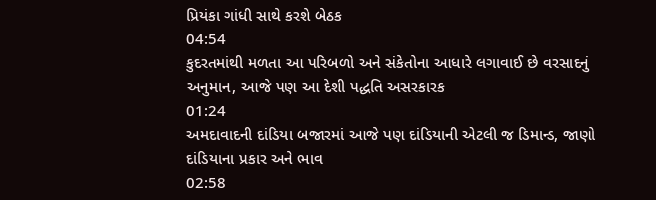પ્રિયંકા ગાંધી સાથે કરશે બેઠક
04:54
કુદરતમાંથી મળતા આ પરિબળો અને સંકેતોના આધારે લગાવાઈ છે વરસાદનું અનુમાન, આજે પણ આ દેશી પદ્ધતિ અસરકારક
01:24
અમદાવાદની દાંડિયા બજારમાં આજે પણ દાંડિયાની એટલી જ ડિમાન્ડ, જાણો દાંડિયાના પ્રકાર અને ભાવ
02:58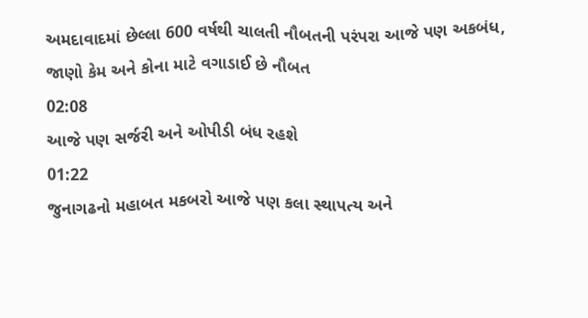અમદાવાદમાં છેલ્લા 600 વર્ષથી ચાલતી નૌબતની પરંપરા આજે પણ અકબંધ, જાણો કેમ અને કોના માટે વગાડાઈ છે નૌબત
02:08
આજે પણ સર્જરી અને ઓપીડી બંધ રહશે
01:22
જુનાગઢનો મહાબત મકબરો આજે પણ કલા સ્થાપત્ય અને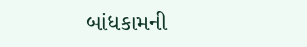બાંધકામની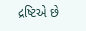દ્રષ્ટિએ છે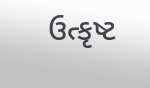ઉત્કૃષ્ટ